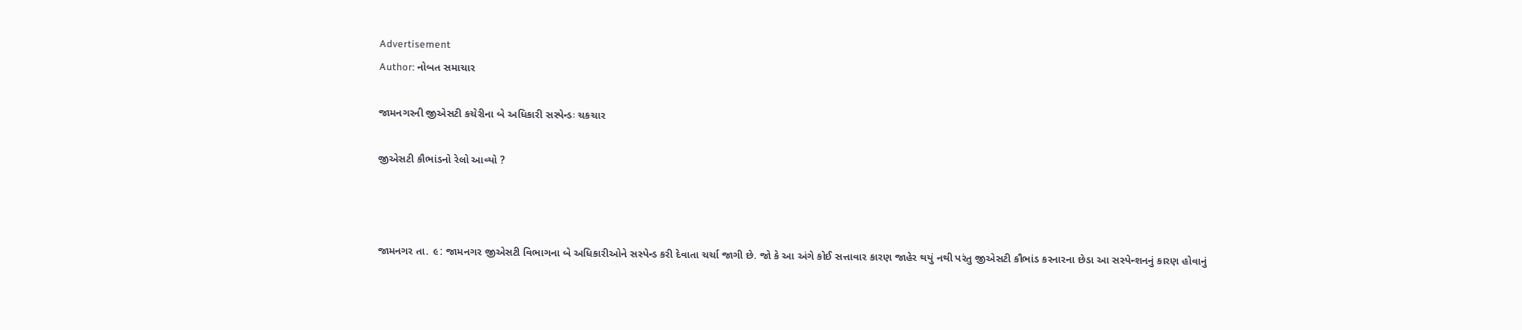Advertisement
Author: નોબત સમાચાર

જામનગરની જીએસટી કચેરીના બે અધિકારી સસ્પેન્ડઃ ચકચાર

જીએસટી કૌભાંડનો રેલો આવ્યો ?



જામનગર તા. ૯: જામનગર જીએસટી વિભાગના બે અધિકારીઓને સસ્પેન્ડ કરી દેવાતા ચર્ચા જાગી છે. જો કે આ અંગે કોઈ સત્તાવાર કારણ જાહેર થયું નથી પરંતુ જીએસટી કૌભાંડ કરનારના છેડા આ સસ્પેન્શનનું કારણ હોવાનું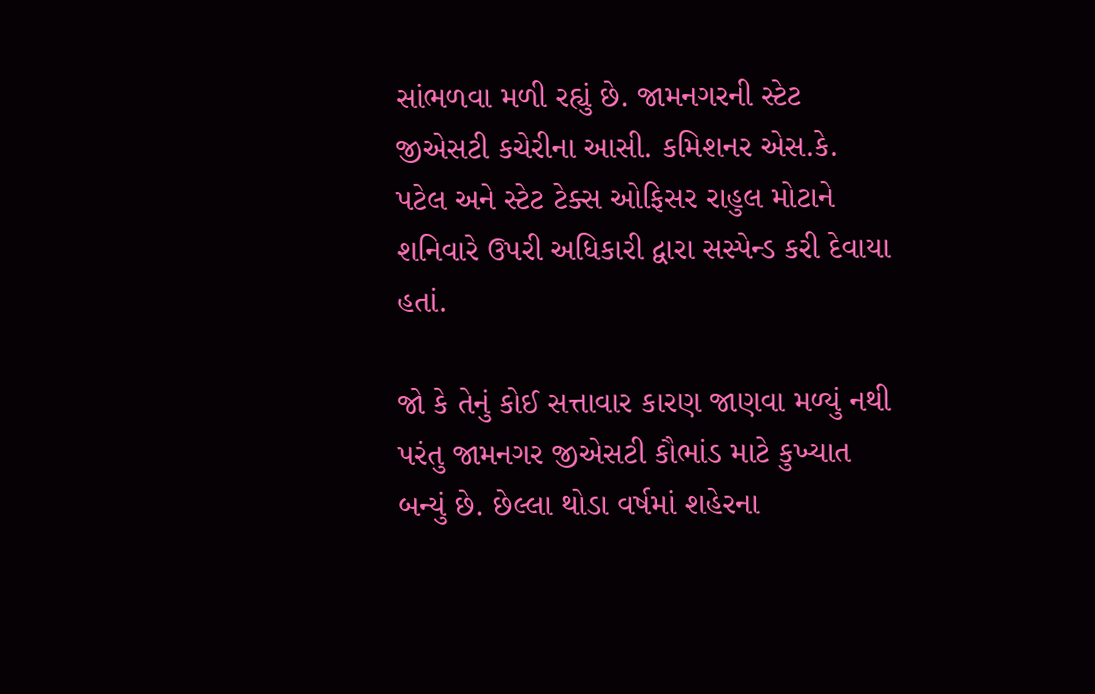સાંભળવા મળી રહ્યું છે. જામનગરની સ્ટેટ જીએસટી કચેરીના આસી. કમિશનર એસ.કે. પટેલ અને સ્ટેટ ટેક્સ ઓફિસર રાહુલ મોટાને શનિવારે ઉપરી અધિકારી દ્વારા સસ્પેન્ડ કરી દેવાયા હતાં.

જો કે તેનું કોઈ સત્તાવાર કારણ જાણવા મળ્યું નથી પરંતુ જામનગર જીએસટી કૌભાંડ માટે કુખ્યાત બન્યું છે. છેલ્લા થોડા વર્ષમાં શહેરના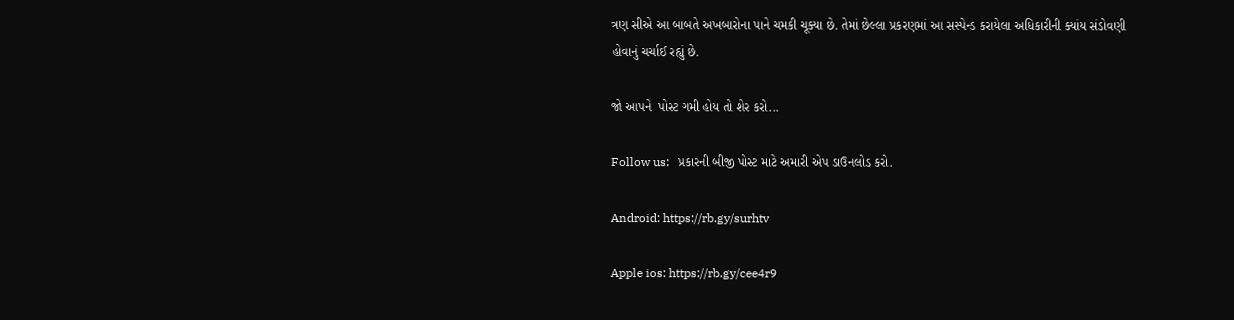ત્રણ સીએ આ બાબતે અખબારોના પાને ચમકી ચૂક્યા છે. તેમાં છેલ્લા પ્રકરણમાં આ સસ્પેન્ડ કરાયેલા અધિકારીની ક્યાંય સંડોવણી હોવાનું ચર્ચાઈ રહ્યું છે.

જો આપને  પોસ્ટ ગમી હોય તો શેર કરો...

Follow us:   પ્રકારની બીજી પોસ્ટ માટે અમારી એપ ડાઉનલોડ કરો.

Android: https://rb.gy/surhtv

Apple ios: https://rb.gy/cee4r9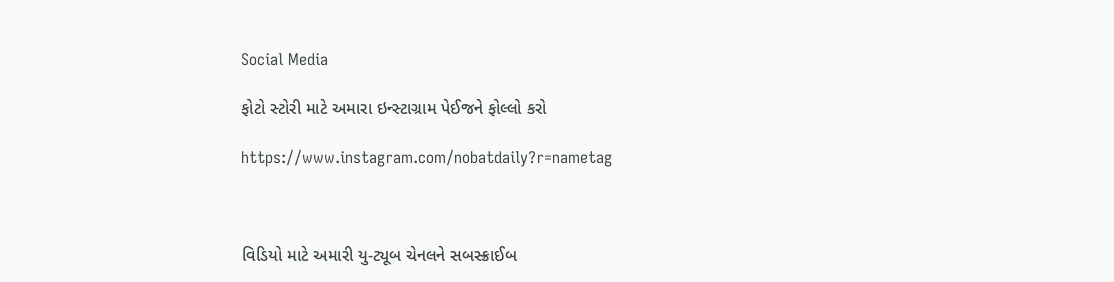Social Media

ફોટો સ્ટોરી માટે અમારા ઇન્સ્ટાગ્રામ પેઈજને ફોલ્લો કરો

https://www.instagram.com/nobatdaily?r=nametag



વિડિયો માટે અમારી યુ-ટ્યૂબ ચેનલને સબસ્ક્રાઈબ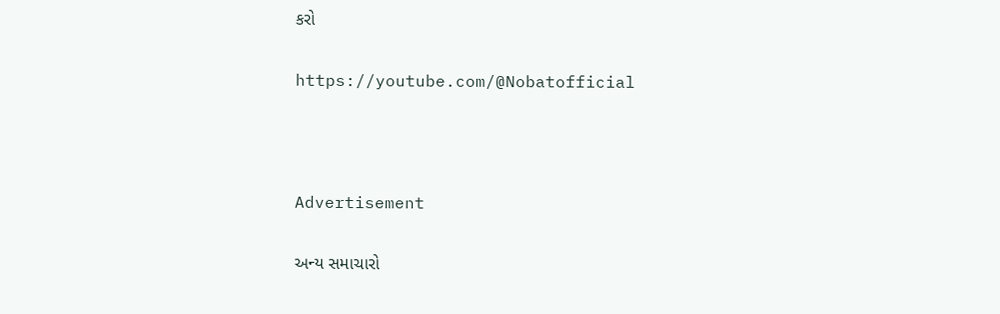કરો

https://youtube.com/@Nobatofficial



Advertisement

અન્ય સમાચારો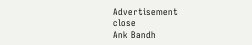Advertisement
close
Ank Bandh